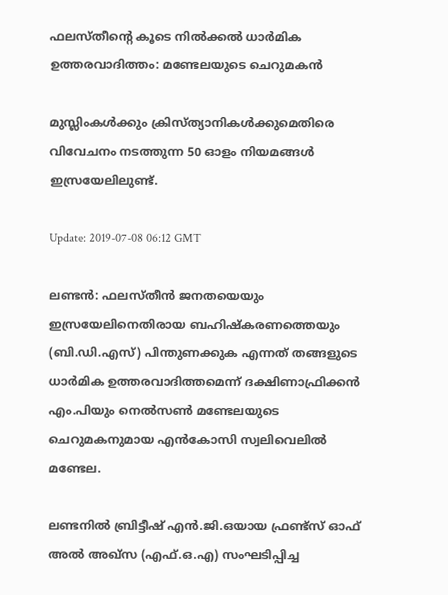ഫലസ്തീന്റെ കൂടെ നിൽക്കൽ ധാർമിക ഉത്തരവാദിത്തം: മണ്ടേലയുടെ ചെറുമകൻ

മുസ്ലിംകൾക്കും ക്രിസ്ത്യാനികൾക്കുമെതിരെ വിവേചനം നടത്തുന്ന 50 ഓളം നിയമങ്ങൾ ഇസ്രയേലിലുണ്ട്.

Update: 2019-07-08 06:12 GMT

ലണ്ടൻ: ഫലസ്തീൻ ജനതയെയും ഇസ്രയേലിനെതിരായ ബഹിഷ്‌കരണത്തെയും (ബി.ഡി.എസ്) പിന്തുണക്കുക എന്നത് തങ്ങളുടെ ധാർമിക ഉത്തരവാദിത്തമെന്ന് ദക്ഷിണാഫ്രിക്കൻ എം.പിയും നെൽസൺ മണ്ടേലയുടെ ചെറുമകനുമായ എൻകോസി സ്വലിവെലിൽ മണ്ടേല.

ലണ്ടനിൽ ബ്രിട്ടീഷ് എൻ.ജി.ഒയായ ഫ്രണ്ട്‌സ് ഓഫ് അൽ അഖ്‌സ (എഫ്.ഒ.എ) സംഘടിപ്പിച്ച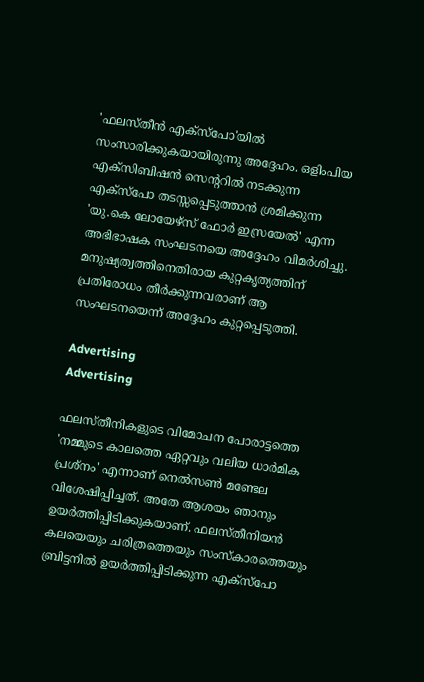'ഫലസ്തീൻ എക്‌സ്‌പോ'യിൽ സംസാരിക്കുകയായിരുന്നു അദ്ദേഹം. ഒളിംപിയ എക്‌സിബിഷൻ സെന്ററിൽ നടക്കുന്ന എക്‌സ്‌പോ തടസ്സപ്പെടുത്താൻ ശ്രമിക്കുന്ന 'യു.കെ ലോയേഴ്‌സ് ഫോർ ഇസ്രയേൽ' എന്ന അഭിഭാഷക സംഘടനയെ അദ്ദേഹം വിമർശിച്ചു. മനുഷ്യത്വത്തിനെതിരായ കുറ്റകൃത്യത്തിന് പ്രതിരോധം തീർക്കുന്നവരാണ് ആ സംഘടനയെന്ന് അദ്ദേഹം കുറ്റപ്പെടുത്തി.

Advertising
Advertising

ഫലസ്തീനികളുടെ വിമോചന പോരാട്ടത്തെ 'നമ്മുടെ കാലത്തെ ഏറ്റവും വലിയ ധാർമിക പ്രശ്‌നം' എന്നാണ് നെൽസൺ മണ്ടേല വിശേഷിപ്പിച്ചത്. അതേ ആശയം ഞാനും ഉയർത്തിപ്പിടിക്കുകയാണ്. ഫലസ്തീനിയൻ കലയെയും ചരിത്രത്തെയും സംസ്‌കാരത്തെയും ബ്രിട്ടനിൽ ഉയർത്തിപ്പിടിക്കുന്ന എക്‌സ്‌പോ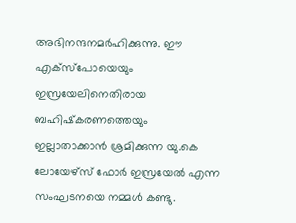അഭിനന്ദനമർഹിക്കുന്നു. ഈ എക്‌സ്‌പോയെയും ഇസ്രയേലിനെതിരായ ബഹിഷ്‌കരണത്തെയും ഇല്ലാതാക്കാൻ ശ്രമിക്കുന്ന യു.കെ ലോയേഴ്‌സ് ഫോർ ഇസ്രയേൽ എന്ന സംഘടനയെ നമ്മൾ കണ്ടു.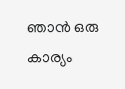ഞാൻ ഒരു കാര്യം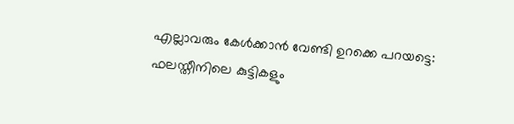എല്ലാവരും കേൾക്കാൻ വേണ്ടി ഉറക്കെ പറയട്ടെ: ഫലസ്തീനിലെ കുട്ടികളും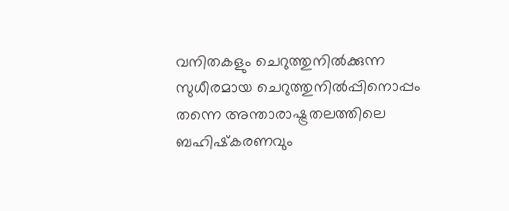വനിതകളും ചെറുത്തുനിൽക്കുന്ന സുധീരമായ ചെറുത്തുനിൽപ്പിനൊപ്പം തന്നെ അന്താരാഷ്ട്രതലത്തിലെ ബഹിഷ്‌കരണവും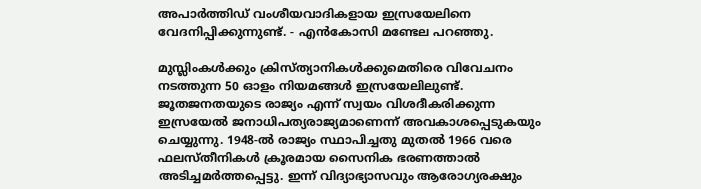അപാർത്തിഡ് വംശീയവാദികളായ ഇസ്രയേലിനെ വേദനിപ്പിക്കുന്നുണ്ട്. - എൻകോസി മണ്ടേല പറഞ്ഞു.

മുസ്ലിംകൾക്കും ക്രിസ്ത്യാനികൾക്കുമെതിരെ വിവേചനം നടത്തുന്ന 50 ഓളം നിയമങ്ങൾ ഇസ്രയേലിലുണ്ട്. ജൂതജനതയുടെ രാജ്യം എന്ന് സ്വയം വിശദീകരിക്കുന്ന ഇസ്രയേൽ ജനാധിപത്യരാജ്യമാണെന്ന് അവകാശപ്പെടുകയും ചെയ്യുന്നു. 1948-ൽ രാജ്യം സ്ഥാപിച്ചതു മുതൽ 1966 വരെ ഫലസ്തീനികൾ ക്രൂരമായ സൈനിക ഭരണത്താൽ അടിച്ചമർത്തപ്പെട്ടു. ഇന്ന് വിദ്യാഭ്യാസവും ആരോഗ്യരക്ഷും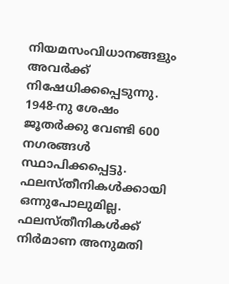നിയമസംവിധാനങ്ങളും അവർക്ക് നിഷേധിക്കപ്പെടുന്നു. 1948-നു ശേഷം ജൂതർക്കു വേണ്ടി 600 നഗരങ്ങൾ സ്ഥാപിക്കപ്പെട്ടു. ഫലസ്തീനികൾക്കായി ഒന്നുപോലുമില്ല. ഫലസ്തീനികൾക്ക് നിർമാണ അനുമതി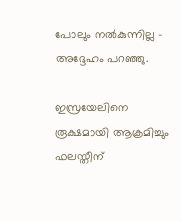പോലും നൽകുന്നില്ല - അദ്ദേഹം പറഞ്ഞു.

ഇസ്രയേലിനെ രൂക്ഷമായി ആക്രമിച്ചും ഫലസ്തീന്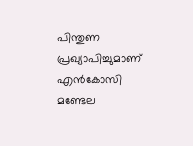പിന്തുണ പ്രഖ്യാപിച്ചുമാണ് എൻകോസി മണ്ടേല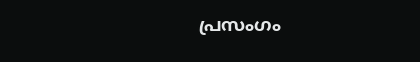പ്രസംഗം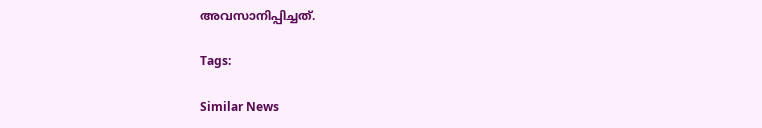അവസാനിപ്പിച്ചത്.

Tags:

Similar News